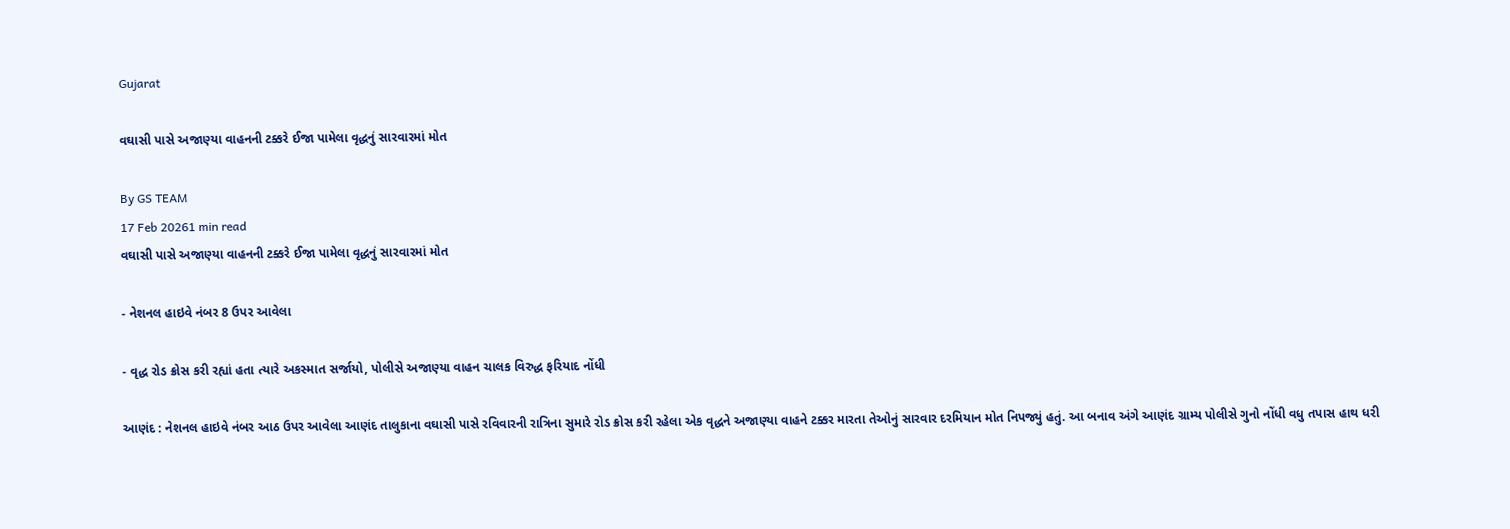Gujarat

વઘાસી પાસે અજાણ્યા વાહનની ટક્કરે ઈજા પામેલા વૃદ્ધનું સારવારમાં મોત

By GS TEAM
17 Feb 20261 min read
વઘાસી પાસે અજાણ્યા વાહનની ટક્કરે ઈજા પામેલા વૃદ્ધનું સારવારમાં મોત

- નેશનલ હાઇવે નંબર 8 ઉપર આવેલા

- વૃદ્ધ રોડ ક્રોસ કરી રહ્યાં હતા ત્યારે અકસ્માત સર્જાયો, પોલીસે અજાણ્યા વાહન ચાલક વિરુદ્ધ ફરિયાદ નોંધી

આણંદ : નેશનલ હાઇવે નંબર આઠ ઉપર આવેલા આણંદ તાલુકાના વઘાસી પાસે રવિવારની રાત્રિના સુમારે રોડ ક્રોસ કરી રહેલા એક વૃદ્ધને અજાણ્યા વાહને ટક્કર મારતા તેઓનું સારવાર દરમિયાન મોત નિપજ્યું હતું. આ બનાવ અંગે આણંદ ગ્રામ્ય પોલીસે ગુનો નોંધી વધુ તપાસ હાથ ધરી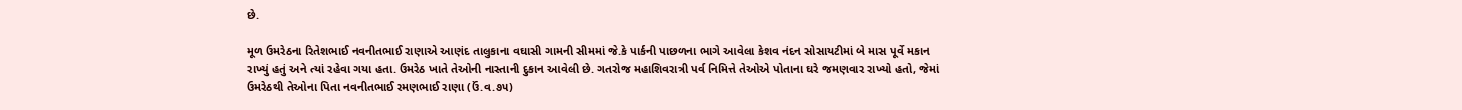છે.

મૂળ ઉમરેઠના રિતેશભાઈ નવનીતભાઈ રાણાએ આણંદ તાલુકાના વઘાસી ગામની સીમમાં જે.કે પાર્કની પાછળના ભાગે આવેલા કેશવ નંદન સોસાયટીમાં બે માસ પૂર્વે મકાન રાખ્યું હતું અને ત્યાં રહેવા ગયા હતા. ઉમરેઠ ખાતે તેઓની નાસ્તાની દુકાન આવેલી છે. ગતરોજ મહાશિવરાત્રી પર્વ નિમિત્તે તેઓએ પોતાના ઘરે જમણવાર રાખ્યો હતો, જેમાં ઉમરેઠથી તેઓના પિતા નવનીતભાઈ રમણભાઈ રાણા (ઉં.વ.૭૫)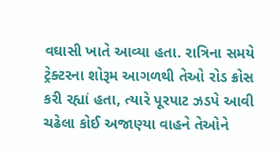વઘાસી ખાતે આવ્યા હતા. રાત્રિના સમયે ટ્રેક્ટરના શોરૂમ આગળથી તેઓ રોડ ક્રોસ કરી રહ્યાં હતા, ત્યારે પૂરપાટ ઝડપે આવી ચઢેલા કોઈ અજાણ્યા વાહને તેઓને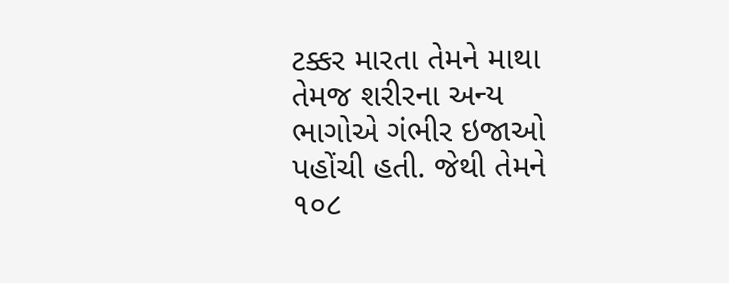ટક્કર મારતા તેમને માથા તેમજ શરીરના અન્ય ભાગોએ ગંભીર ઇજાઓ પહોંચી હતી. જેથી તેમને ૧૦૮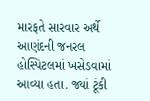મારફતે સારવાર અર્થે આણંદની જનરલ હોસ્પિટલમાં ખસેડવામાં આવ્યા હતા. જ્યાં ટૂંકી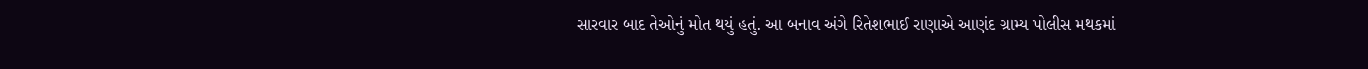સારવાર બાદ તેઓનું મોત થયું હતું. આ બનાવ અંગે રિતેશભાઈ રાણાએ આણંદ ગ્રામ્ય પોલીસ મથકમાં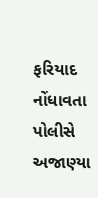ફરિયાદ નોંધાવતા પોલીસે અજાણ્યા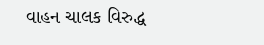વાહન ચાલક વિરુદ્ધ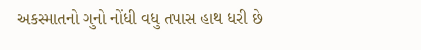અકસ્માતનો ગુનો નોંધી વધુ તપાસ હાથ ધરી છે